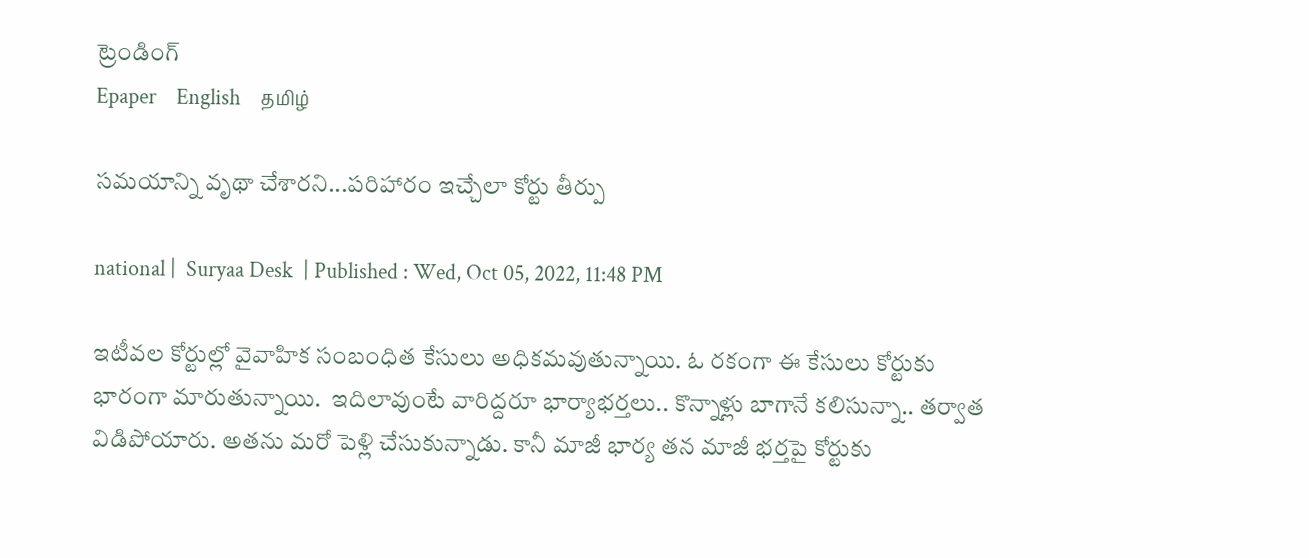ట్రెండింగ్
Epaper    English    தமிழ்

సమయాన్ని వృథా చేశారని...పరిహారం ఇచ్చేలా కోర్టు తీర్పు

national |  Suryaa Desk  | Published : Wed, Oct 05, 2022, 11:48 PM

ఇటీవల కోర్టుల్లో వైవాహిక సంబంధిత కేసులు అధికమవుతున్నాయి. ఓ రకంగా ఈ కేసులు కోర్టుకు భారంగా మారుతున్నాయి.  ఇదిలావుంటే వారిద్దరూ భార్యాభర్తలు.. కొన్నాళ్లు బాగానే కలిసున్నా.. తర్వాత విడిపోయారు. అతను మరో పెళ్లి చేసుకున్నాడు. కానీ మాజీ భార్య తన మాజీ భర్తపై కోర్టుకు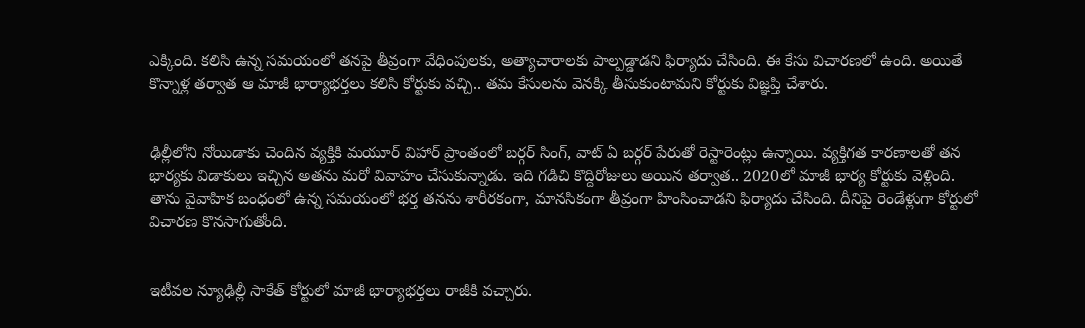ఎక్కింది. కలిసి ఉన్న సమయంలో తనపై తీవ్రంగా వేధింపులకు, అత్యాచారాలకు పాల్పడ్డాడని ఫిర్యాదు చేసింది. ఈ కేసు విచారణలో ఉంది. అయితే కొన్నాళ్ల తర్వాత ఆ మాజీ భార్యాభర్తలు కలిసి కోర్టుకు వచ్చి.. తమ కేసులను వెనక్కి తీసుకుంటామని కోర్టుకు విజ్ఞప్తి చేశారు.


ఢిల్లీలోని నోయిడాకు చెందిన వ్యక్తికి మయూర్‌ విహార్‌ ప్రాంతంలో బర్గర్‌ సింగ్‌, వాట్‌ ఏ బర్గర్‌ పేరుతో రెస్టారెంట్లు ఉన్నాయి. వ్యక్తిగత కారణాలతో తన భార్యకు విడాకులు ఇచ్చిన అతను మరో వివాహం చేసుకున్నాడు. ఇది గడిచి కొద్దిరోజులు అయిన తర్వాత.. 2020లో మాజీ భార్య కోర్టుకు వెళ్లింది. తాను వైవాహిక బంధంలో ఉన్న సమయంలో భర్త తనను శారీరకంగా, మానసికంగా తీవ్రంగా హింసించాడని ఫిర్యాదు చేసింది. దీనిపై రెండేళ్లుగా కోర్టులో విచారణ కొనసాగుతోంది.


ఇటీవల న్యూఢిల్లీ సాకేత్‌ కోర్టులో మాజీ భార్యాభర్తలు రాజీకి వచ్చారు.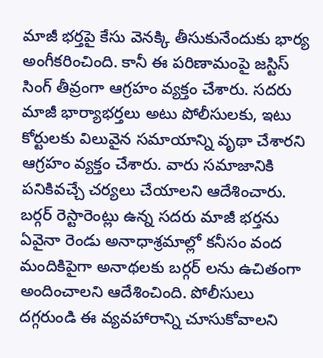మాజీ భర్తపై కేసు వెనక్కి తీసుకునేందుకు భార్య అంగీకరించింది. కానీ ఈ పరిణామంపై జస్టిస్‌ సింగ్‌ తీవ్రంగా ఆగ్రహం వ్యక్తం చేశారు. సదరు మాజీ భార్యాభర్తలు అటు పోలీసులకు, ఇటు కోర్టులకు విలువైన సమాయాన్ని వృథా చేశారని ఆగ్రహం వ్యక్తం చేశారు. వారు సమాజానికి పనికివచ్చే చర్యలు చేయాలని ఆదేశించారు. బర్గర్ రెస్టారెంట్లు ఉన్న సదరు మాజీ భర్తను ఏవైనా రెండు అనాధాశ్రమాల్లో కనీసం వంద మందికిపైగా అనాథలకు బర్గర్ లను ఉచితంగా అందించాలని ఆదేశించింది. పోలీసులు దగ్గరుండి ఈ వ్యవహారాన్ని చూసుకోవాలని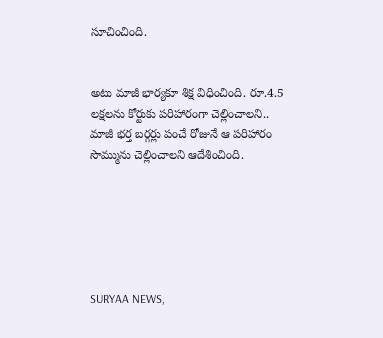సూచించింది.


అటు మాజీ భార్యకూ శిక్ష విధించింది. రూ.4.5 లక్షలను కోర్టుకు పరిహారంగా చెల్లించాలని.. మాజీ భర్త బర్గర్లు పంచే రోజునే ఆ పరిహారం సొమ్మును చెల్లించాలని ఆదేశించింది.






SURYAA NEWS,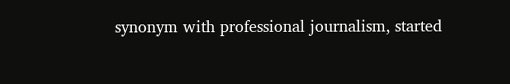synonym with professional journalism, started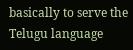basically to serve the Telugu language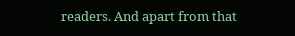readers. And apart from that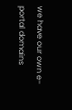we have our own e-portal domains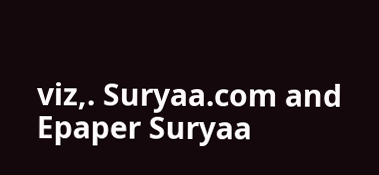viz,. Suryaa.com and Epaper Suryaa